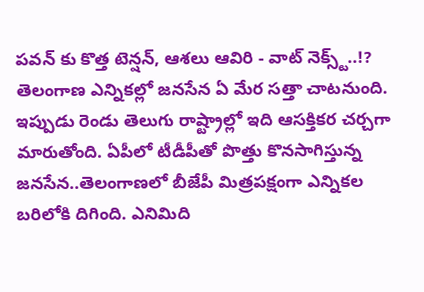పవన్ కు కొత్త టెన్షన్, ఆశలు ఆవిరి - వాట్ నెక్స్ట్..!?
తెలంగాణ ఎన్నికల్లో జనసేన ఏ మేర సత్తా చాటనుంది. ఇప్పుడు రెండు తెలుగు రాష్ట్రాల్లో ఇది ఆసక్తికర చర్చగా మారుతోంది. ఏపీలో టీడీపీతో పొత్తు కొనసాగిస్తున్న జనసేన..తెలంగాణలో బీజేపీ మిత్రపక్షంగా ఎన్నికల బరిలోకి దిగింది. ఎనిమిది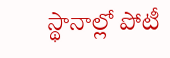స్థానాల్లో పోటీ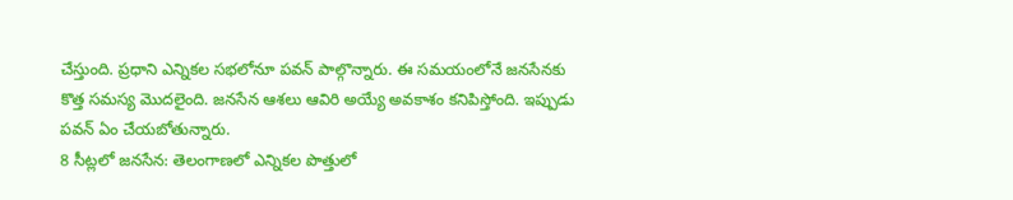చేస్తుంది. ప్రధాని ఎన్నికల సభలోనూ పవన్ పాల్గొన్నారు. ఈ సమయంలోనే జనసేనకు కొత్త సమస్య మొదలైంది. జనసేన ఆశలు ఆవిరి అయ్యే అవకాశం కనిపిస్తోంది. ఇప్పుడు పవన్ ఏం చేయబోతున్నారు.
8 సీట్లలో జనసేన: తెలంగాణలో ఎన్నికల పొత్తులో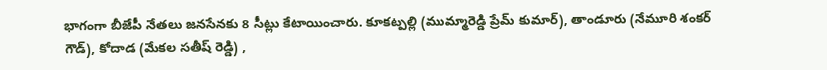భాగంగా బీజేపీ నేతలు జనసేనకు 8 సీట్లు కేటాయించారు. కూకట్పల్లి (ముమ్మారెడ్డి ప్రేమ్ కుమార్), తాండూరు (నేమూరి శంకర్ గౌడ్), కోదాడ (మేకల సతీష్ రెడ్డి) ,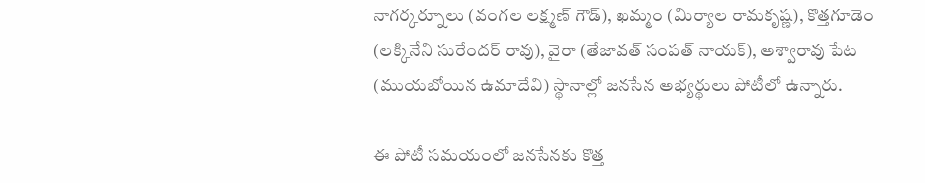నాగర్కర్నూలు (వంగల లక్ష్మణ్ గౌడ్), ఖమ్మం (మిర్యాల రామకృష్ణ), కొత్తగూడెం (లక్కినేని సురేందర్ రావు), వైరా (తేజావత్ సంపత్ నాయక్), అశ్వారావు పేట (ముయబోయిన ఉమాదేవి) స్థానాల్లో జనసేన అభ్యర్థులు పోటీలో ఉన్నారు.

ఈ పోటీ సమయంలో జనసేనకు కొత్త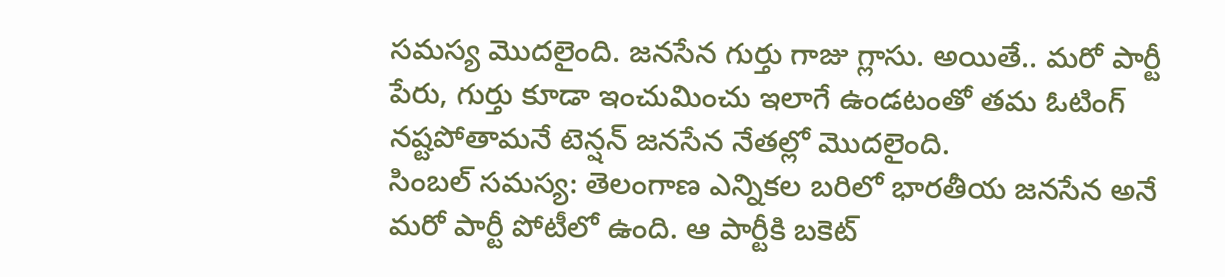సమస్య మొదలైంది. జనసేన గుర్తు గాజు గ్లాసు. అయితే.. మరో పార్టీ పేరు, గుర్తు కూడా ఇంచుమించు ఇలాగే ఉండటంతో తమ ఓటింగ్ నష్టపోతామనే టెన్షన్ జనసేన నేతల్లో మొదలైంది.
సింబల్ సమస్య: తెలంగాణ ఎన్నికల బరిలో భారతీయ జనసేన అనే మరో పార్టీ పోటీలో ఉంది. ఆ పార్టీకి బకెట్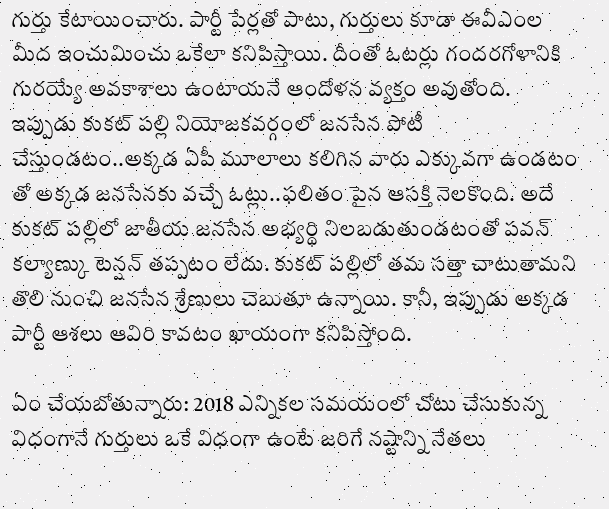గుర్తు కేటాయించారు. పార్టీ పేర్లతో పాటు, గుర్తులు కూడా ఈవీఎంల మీద ఇంచుమించు ఒకేలా కనిపిస్తాయి. దీంతో ఓటర్లు గందరగోళానికి గురయ్యే అవకాశాలు ఉంటాయనే ఆందోళన వ్యక్తం అవుతోంది.
ఇప్పుడు కుకట్ పల్లి నియోజకవర్గంలో జనసేన పోటీ చేస్తుండటం..అక్కడ ఏపీ మూలాలు కలిగిన వారు ఎక్కువగా ఉండటం తో అక్కడ జనసేనకు వచ్చే ఓట్లు..ఫలితం పైన ఆసక్తి నెలకొంది. అదే కుకట్ పల్లిలో జాతీయ జనసేన అభ్యర్థి నిలబడుతుండటంతో పవన్ కల్యాణ్కు టెన్షన్ తప్పటం లేదు. కుకట్ పల్లిలో తమ సత్తా చాటుతామని తొలి నుంచి జనసేన శ్రేణులు చెబుతూ ఉన్నాయి. కానీ, ఇప్పుడు అక్కడ పార్టీ ఆశలు ఆవిరి కావటం ఖాయంగా కనిపిస్తోంది.

ఏం చేయబోతున్నారు: 2018 ఎన్నికల సమయంలో చోటు చేసుకున్న విధంగానే గుర్తులు ఒకే విధంగా ఉంటే జరిగే నష్టాన్ని నేతలు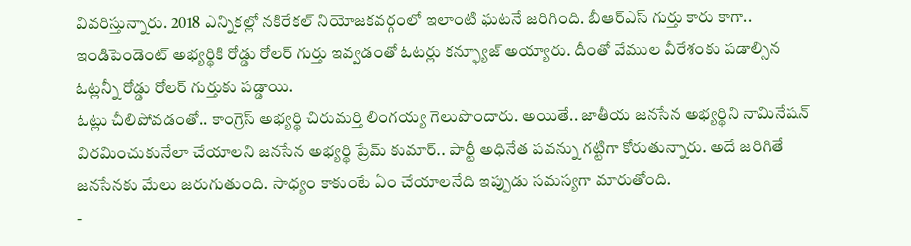వివరిస్తున్నారు. 2018 ఎన్నికల్లో నకిరేకల్ నియోజకవర్గంలో ఇలాంటి ఘటనే జరిగింది. బీఆర్ఎస్ గుర్తు కారు కాగా.. ఇండిపెండెంట్ అభ్యర్థికి రోడ్డు రోలర్ గుర్తు ఇవ్వడంతో ఓటర్లు కన్ఫ్యూజ్ అయ్యారు. దీంతో వేముల వీరేశంకు పడాల్సిన ఓట్లన్నీ రోడ్డు రోలర్ గుర్తుకు పడ్డాయి.
ఓట్లు చీలిపోవడంతో.. కాంగ్రెస్ అభ్యర్థి చిరుమర్తి లింగయ్య గెలుపొందారు. అయితే.. జాతీయ జనసేన అభ్యర్థిని నామినేషన్ విరమించుకునేలా చేయాలని జనసేన అభ్యర్థి ప్రేమ్ కుమార్.. పార్టీ అధినేత పవన్ను గట్టిగా కోరుతున్నారు. అదే జరిగితే జనసేనకు మేలు జరుగుతుంది. సాధ్యం కాకుంటే ఏం చేయాలనేది ఇప్పుడు సమస్యగా మారుతోంది.
-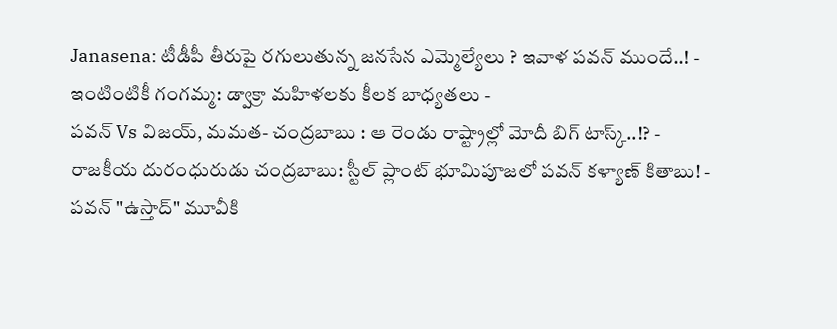Janasena: టీడీపీ తీరుపై రగులుతున్న జనసేన ఎమ్మెల్యేలు ? ఇవాళ పవన్ ముందే..! -
ఇంటింటికీ గంగమ్మ: డ్వాక్రా మహిళలకు కీలక బాధ్యతలు -
పవన్ Vs విజయ్, మమత- చంద్రబాబు : ఆ రెండు రాష్ట్రాల్లో మోదీ బిగ్ టాస్క్..!? -
రాజకీయ దురంధురుడు చంద్రబాబు: స్టీల్ ప్లాంట్ భూమిపూజలో పవన్ కళ్యాణ్ కితాబు! -
పవన్ "ఉస్తాద్" మూవీకి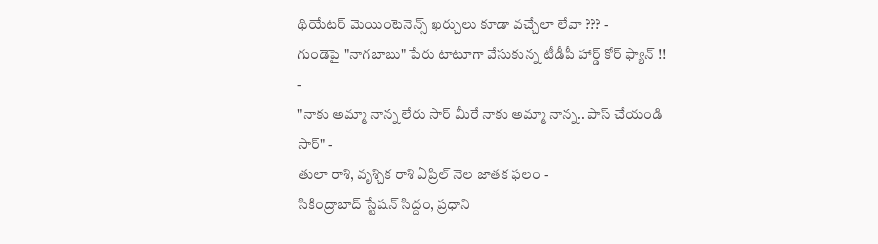థియేటర్ మెయింటెనెన్స్ ఖర్చులు కూడా వచ్చేలా లేవా ??? -
గుండెపై "నాగబాబు" పేరు టాటూగా వేసుకున్న టీడీపీ హార్డ్ కోర్ ఫ్యాన్ !! -
"నాకు అమ్మా నాన్న లేరు సార్ మీరే నాకు అమ్మా నాన్న.. పాస్ చేయండి సార్" -
తులా రాశి, వృశ్చిక రాశి ఏప్రిల్ నెల జాతక ఫలం -
సికింద్రాబాద్ స్టేషన్ సిద్దం, ప్రధాని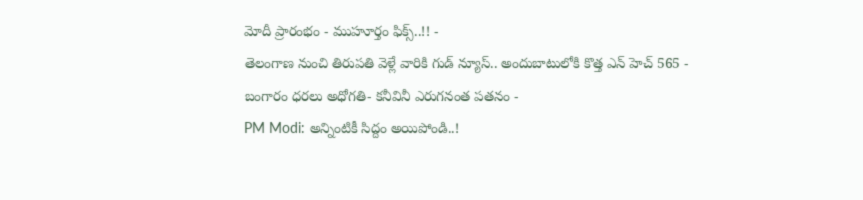మోదీ ప్రారంభం - ముహూర్తం ఫిక్స్..!! -
తెలంగాణ నుంచి తిరుపతి వెళ్లే వారికి గుడ్ న్యూస్.. అందుబాటులోకి కొత్త ఎన్ హెచ్ 565 -
బంగారం ధరలు అధోగతి- కనీవినీ ఎరుగనంత పతనం -
PM Modi: అన్నింటికీ సిద్దం అయిపోండి..!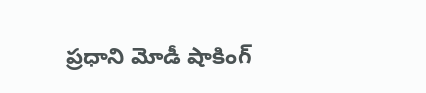ప్రధాని మోడీ షాకింగ్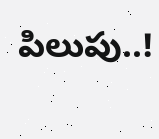పిలుపు..!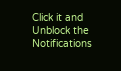Click it and Unblock the Notifications